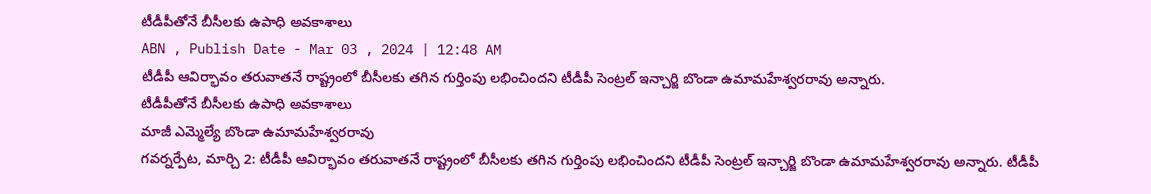టీడీపీతోనే బీసీలకు ఉపాధి అవకాశాలు
ABN , Publish Date - Mar 03 , 2024 | 12:48 AM
టీడీపీ ఆవిర్భావం తరువాతనే రాష్ట్రంలో బీసీలకు తగిన గుర్తింపు లభించిందని టీడీపీ సెంట్రల్ ఇన్చార్జి బొండా ఉమామహేశ్వరరావు అన్నారు.
టీడీపీతోనే బీసీలకు ఉపాధి అవకాశాలు
మాజీ ఎమ్మెల్యే బొండా ఉమామహేశ్వరరావు
గవర్నర్పేట, మార్చి 2: టీడీపీ ఆవిర్భావం తరువాతనే రాష్ట్రంలో బీసీలకు తగిన గుర్తింపు లభించిందని టీడీపీ సెంట్రల్ ఇన్చార్జి బొండా ఉమామహేశ్వరరావు అన్నారు. టీడీపీ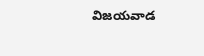విజయవాడ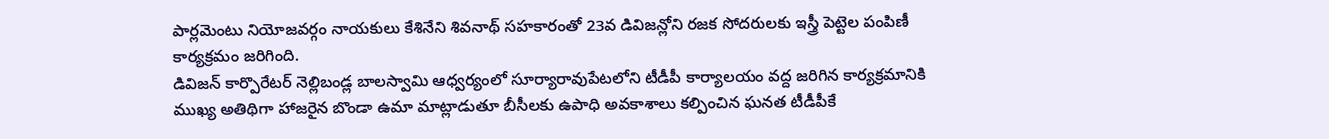పార్లమెంటు నియోజవర్గం నాయకులు కేశినేని శివనాథ్ సహకారంతో 23వ డివిజన్లోని రజక సోదరులకు ఇస్త్రీ పెట్టెల పంపిణీ కార్యక్రమం జరిగింది.
డివిజన్ కార్పొరేటర్ నెల్లిబండ్ల బాలస్వామి ఆధ్వర్యంలో సూర్యారావుపేటలోని టీడీపీ కార్యాలయం వద్ద జరిగిన కార్యక్రమానికి ముఖ్య అతిథిగా హాజరైన బొండా ఉమా మాట్లాడుతూ బీసీలకు ఉపాధి అవకాశాలు కల్పించిన ఘనత టీడీపీకే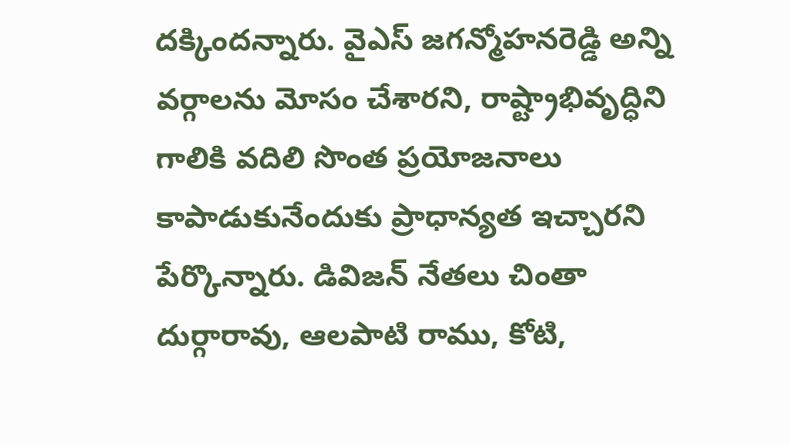దక్కిందన్నారు. వైఎస్ జగన్మోహనరెడ్డి అన్ని వర్గాలను మోసం చేశారని, రాష్ట్రాభివృద్ధిని గాలికి వదిలి సొంత ప్రయోజనాలు కాపాడుకునేందుకు ప్రాధాన్యత ఇచ్చారని పేర్కొన్నారు. డివిజన్ నేతలు చింతా దుర్గారావు, ఆలపాటి రాము, కోటి,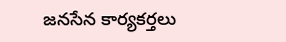జనసేన కార్యకర్తలు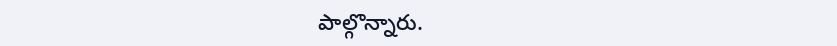పాల్గొన్నారు.